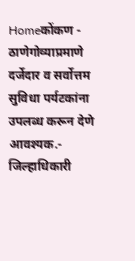Homeकोंकण - ठाणेगोव्याप्रमाणे दर्जेदार व सर्वोत्तम सुविधा पर्यटकांना उपलब्ध करून देणे आवश्यक.- जिल्हाधिकारी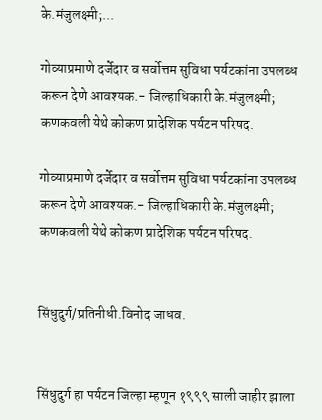के.मंजुलक्ष्मी;...

गोव्याप्रमाणे दर्जेदार व सर्वोत्तम सुविधा पर्यटकांना उपलब्ध करून देणे आवश्यक.- जिल्हाधिकारी के.मंजुलक्ष्मी; कणकवली येथे कोकण प्रादेशिक पर्यटन परिषद.

गोव्याप्रमाणे दर्जेदार व सर्वोत्तम सुविधा पर्यटकांना उपलब्ध करून देणे आवश्यक.- जिल्हाधिकारी के.मंजुलक्ष्मी; कणकवली येथे कोकण प्रादेशिक पर्यटन परिषद.


सिंधुदुर्ग/प्रतिनीधी.विनोद जाधव.


सिंधुदुर्ग हा पर्यटन जिल्हा म्हणून १९९९ साली जाहीर झाला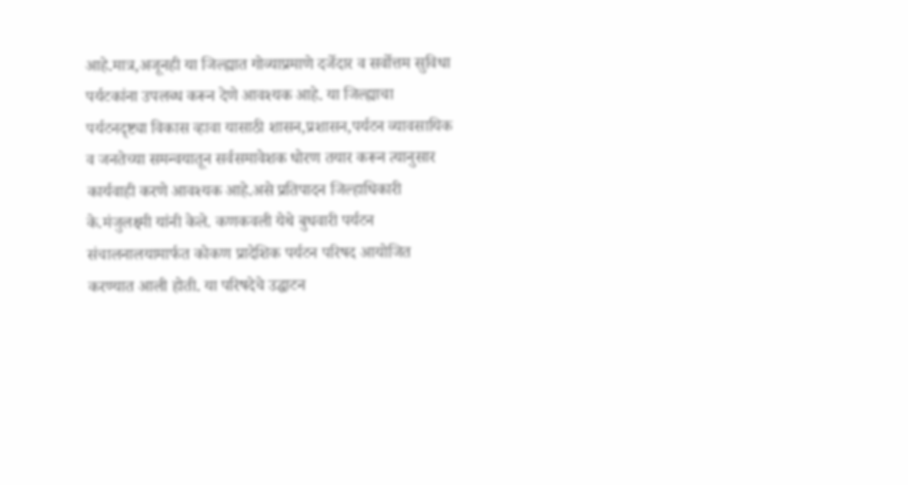आहे.मात्र,अजूनही या जिल्ह्यात गोव्याप्रमाणे दर्जेदार व सर्वोत्तम सुविधा पर्यटकांना उपलब्ध करून देणे आवश्यक आहे. या जिल्ह्याचा पर्यटनदृष्ट्या विकास व्हावा यासाठी शासन,प्रशासन,पर्यटन व्यावसायिक व जनतेच्या समन्वयातून सर्वसमावेशक धोरण तयार करून त्यानुसार कार्यवाही करणे आवश्यक आहे.असे प्रतिपादन जिल्हाधिकारी के.मंजुलक्ष्मी यांनी केले. कणकवली येथे बुधवारी पर्यटन संचालनालयामार्फत कोकण प्रादेशिक पर्यटन परिषद आयोजित करण्यात आली होती. या परिषदेचे उद्घाटन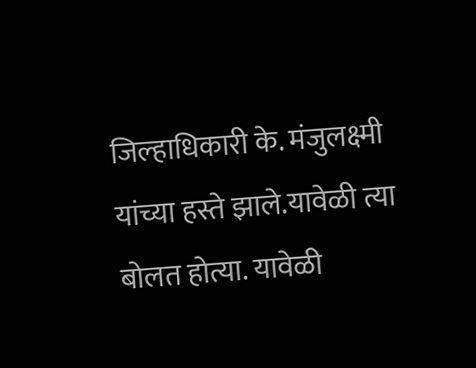जिल्हाधिकारी के. मंजुलक्ष्मी यांच्या हस्ते झाले.यावेळी त्या बोलत होत्या. यावेळी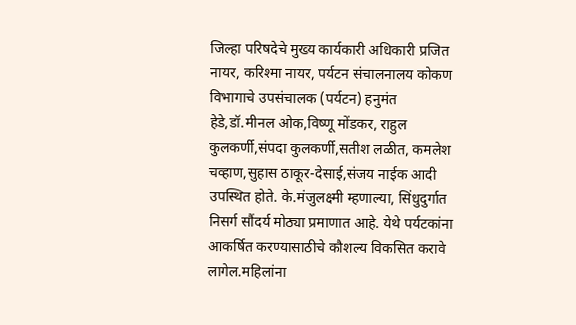जिल्हा परिषदेचे मुख्य कार्यकारी अधिकारी प्रजित नायर, करिश्मा नायर, पर्यटन संचालनालय कोकण विभागाचे उपसंचालक (पर्यटन) हनुमंत हेडे,डॉ.मीनल ओक,विष्णू मोंडकर, राहुल कुलकर्णी,संपदा कुलकर्णी,सतीश लळीत, कमलेश चव्हाण,सुहास ठाकूर-देसाई,संजय नाईक आदी उपस्थित होते. के.मंजुलक्ष्मी म्हणाल्या, सिंधुदुर्गात निसर्ग सौंदर्य मोठ्या प्रमाणात आहे. येथे पर्यटकांना आकर्षित करण्यासाठीचे कौशल्य विकसित करावे लागेल.महिलांना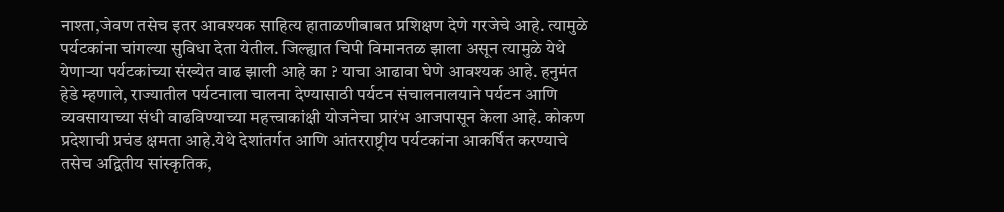नाश्ता,जेवण तसेच इतर आवश्यक साहित्य हाताळणीबाबत प्रशिक्षण देणे गरजेचे आहे. त्यामुळे पर्यटकांना चांगल्या सुविधा देता येतील. जिल्ह्यात चिपी विमानतळ झाला असून त्यामुळे येथे येणाऱ्या पर्यटकांच्या संख्येत वाढ झाली आहे का ? याचा आढावा घेणे आवश्यक आहे. हनुमंत हेडे म्हणाले, राज्यातील पर्यटनाला चालना देण्यासाठी पर्यटन संचालनालयाने पर्यटन आणि व्यवसायाच्या संधी वाढविण्याच्या महत्त्वाकांक्षी योजनेचा प्रारंभ आजपासून केला आहे. कोकण प्रदेशाची प्रचंड क्षमता आहे.येथे देशांतर्गत आणि आंतरराष्ट्रीय पर्यटकांना आकर्षित करण्याचे तसेच अद्वितीय सांस्कृतिक,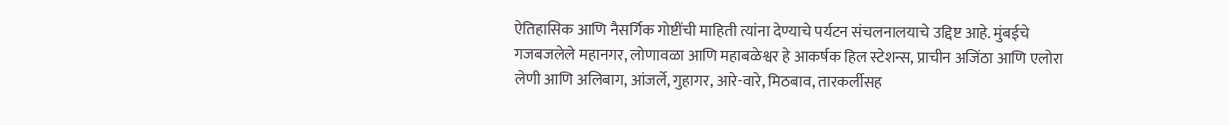ऐतिहासिक आणि नैसर्गिक गोष्टींची माहिती त्यांना देण्याचे पर्यटन संचलनालयाचे उद्दिष्ट आहे. मुंबईचे गजबजलेले महानगर, लोणावळा आणि महाबळेश्वर हे आकर्षक हिल स्टेशन्स, प्राचीन अजिंठा आणि एलोरा लेणी आणि अलिबाग, आंजर्ले, गुहागर, आरे-वारे, मिठबाव, तारकर्लीसह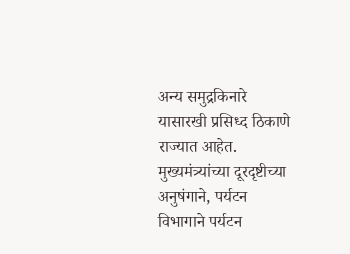अन्य समुद्रकिनारे यासारखी प्रसिध्द ठिकाणे राज्यात आहेत. मुख्यमंत्र्यांच्या दूरदृष्टीच्या अनुषंगाने, पर्यटन विभागाने पर्यटन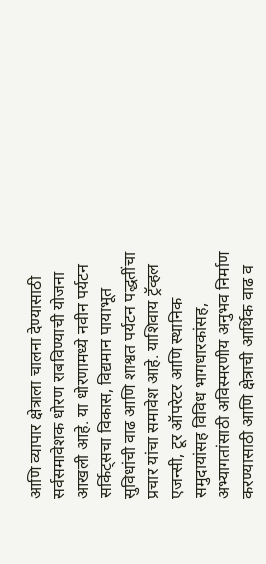आणि व्यापार क्षेत्राला चालना देण्यासाठी सर्वसमावेशक धोरण राबविण्याची योजना आखली आहे. या धोरणामध्ये नवीन पर्यटन सर्किट्सचा विकास, विद्यमान पायाभूत सुविधांची वाढ आणि शाश्वत पर्यटन पद्धतींचा प्रचार यांचा समावेश आहे. याशिवाय ट्रॅव्हल एजन्सी, टूर ऑपरेटर आणि स्थानिक समुदायांसह विविध भागधारकांसह, अभ्यागतांसाठी अविस्मरणीय अनुभव निर्माण करण्यासाठी आणि क्षेत्राची आर्थिक वाढ व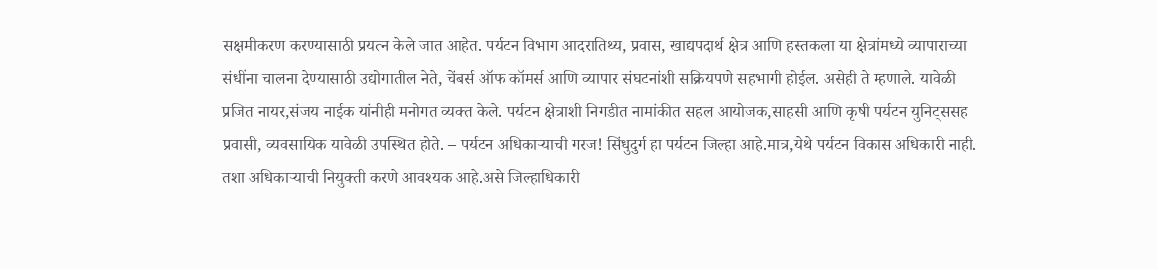सक्षमीकरण करण्यासाठी प्रयत्न केले जात आहेत. पर्यटन विभाग आदरातिथ्य, प्रवास, खाद्यपदार्थ क्षेत्र आणि हस्तकला या क्षेत्रांमध्ये व्यापाराच्या संधींना चालना देण्यासाठी उद्योगातील नेते, चेंबर्स ऑफ कॉमर्स आणि व्यापार संघटनांशी सक्रियपणे सहभागी होईल. असेही ते म्हणाले. यावेळी प्रजित नायर,संजय नाईक यांनीही मनोगत व्यक्त केले. पर्यटन क्षेत्राशी निगडीत नामांकीत सहल आयोजक,साहसी आणि कृषी पर्यटन युनिट्ससह प्रवासी, व्यवसायिक यावेळी उपस्थित होते. – पर्यटन अधिकाऱ्याची गरज! सिंधुदुर्ग हा पर्यटन जिल्हा आहे.मात्र,येथे पर्यटन विकास अधिकारी नाही. तशा अधिकाऱ्याची नियुक्ती करणे आवश्यक आहे.असे जिल्हाधिकारी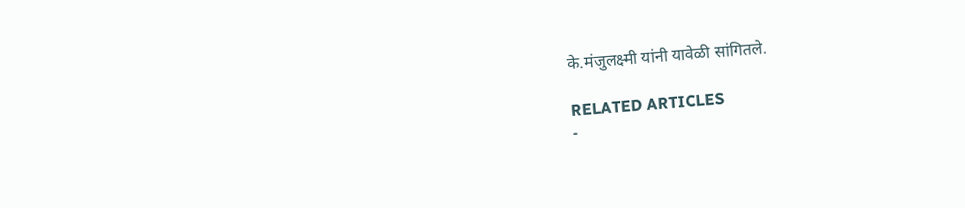के.मंजुलक्ष्मी यांनी यावेळी सांगितले.

RELATED ARTICLES
-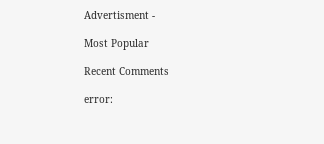Advertisment -

Most Popular

Recent Comments

error: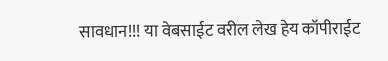सावधान!!! या वेबसाईट वरील लेख हेय कॉपीराईट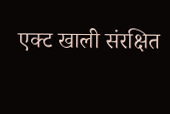एक्ट खाली संरक्षित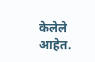केलेले आहेत.